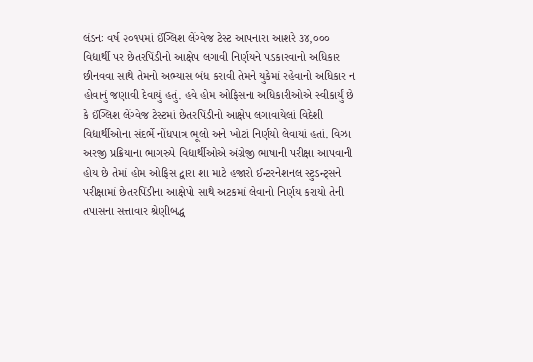લંડનઃ વર્ષ ૨૦૧૫માં ઈંગ્લિશ લેંગ્વેજ ટેસ્ટ આપનારા આશરે ૩૪,૦૦૦ વિદ્યાર્થી પર છેતરપિંડીનો આક્ષેપ લગાવી નિર્ણયને પડકારવાનો અધિકાર છીનવવા સાથે તેમનો અભ્યાસ બંધ કરાવી તેમને યુકેમાં રહેવાનો અધિકાર ન હોવાનું જણાવી દેવાયું હતું. હવે હોમ ઓફિસના અધિકારીઓએ સ્વીકાર્યું છે કે ઈંગ્લિશ લેંગ્વેજ ટેસ્ટમાં છેતરપિંડીનો આક્ષેપ લગાવાયેલાં વિદેશી વિદ્યાર્થીઓના સંદર્ભે નોંધપાત્ર ભૂલો અને ખોટાં નિર્ણયો લેવાયાં હતાં. વિઝા અરજી પ્રક્રિયાના ભાગરુપે વિદ્યાર્થીઓએ અંગ્રેજી ભાષાની પરીક્ષા આપવાની હોય છે તેમાં હોમ ઓફિસ દ્વારા શા માટે હજારો ઈન્ટરનેશનલ સ્ટુડન્ટ્સને પરીક્ષામાં છેતરપિંડીના આક્ષેપો સાથે અટકમાં લેવાનો નિર્ણય કરાયો તેની તપાસના સત્તાવાર શ્રેણીબદ્ધ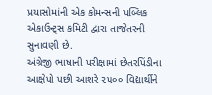પ્રયાસોમાંની એક કોમન્સની પબ્લિક એકાઉન્ટ્સ કમિટી દ્વારા તાજેતરની સુનાવણી છે.
અંગ્રેજી ભાષાની પરીક્ષામાં છેતરપિંડીના આક્ષેપો પછી આશરે ૨૫૦૦ વિદ્યાર્થીને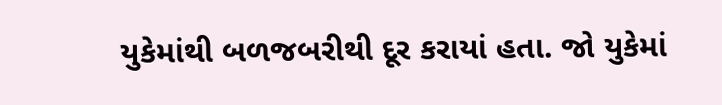યુકેમાંથી બળજબરીથી દૂર કરાયાં હતા. જો યુકેમાં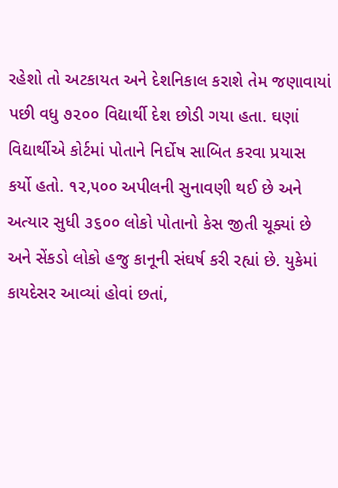રહેશો તો અટકાયત અને દેશનિકાલ કરાશે તેમ જણાવાયાં પછી વધુ ૭૨૦૦ વિદ્યાર્થી દેશ છોડી ગયા હતા. ઘણાં વિદ્યાર્થીએ કોર્ટમાં પોતાને નિર્દોષ સાબિત કરવા પ્રયાસ કર્યો હતો. ૧૨,૫૦૦ અપીલની સુનાવણી થઈ છે અને અત્યાર સુધી ૩૬૦૦ લોકો પોતાનો કેસ જીતી ચૂક્યાં છે અને સેંકડો લોકો હજુ કાનૂની સંઘર્ષ કરી રહ્યાં છે. યુકેમાં કાયદેસર આવ્યાં હોવાં છતાં,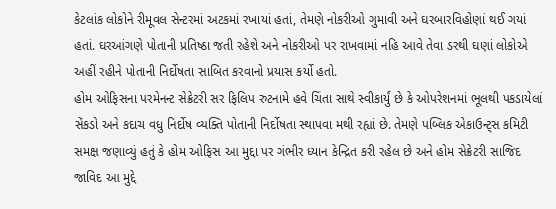કેટલાંક લોકોને રીમૂવલ સેન્ટરમાં અટકમાં રખાયાં હતાં, તેમણે નોકરીઓ ગુમાવી અને ઘરબારવિહોણાં થઈ ગયાં હતાં. ઘરઆંગણે પોતાની પ્રતિષ્ઠા જતી રહેશે અને નોકરીઓ પર રાખવામાં નહિ આવે તેવા ડરથી ઘણાં લોકોએ અહીં રહીને પોતાની નિર્દોષતા સાબિત કરવાનો પ્રયાસ કર્યો હતો.
હોમ ઓફિસના પરમેનન્ટ સેક્રેટરી સર ફિલિપ રુટનામે હવે ચિંતા સાથે સ્વીકાર્યું છે કે ઓપરેશનમાં ભૂલથી પકડાયેલાં સેંકડો અને કદાચ વધુ નિર્દોષ વ્યક્તિ પોતાની નિર્દોષતા સ્થાપવા મથી રહ્યાં છે. તેમણે પબ્લિક એકાઉન્ટ્સ કમિટી સમક્ષ જણાવ્યું હતું કે હોમ ઓફિસ આ મુદ્દા પર ગંભીર ધ્યાન કેન્દ્રિત કરી રહેલ છે અને હોમ સેક્રેટરી સાજિદ જાવિદ આ મુદ્દે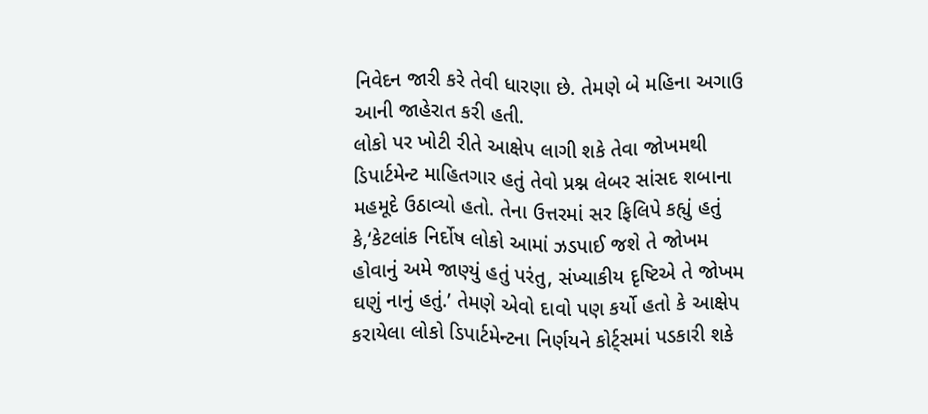નિવેદન જારી કરે તેવી ધારણા છે. તેમણે બે મહિના અગાઉ આની જાહેરાત કરી હતી.
લોકો પર ખોટી રીતે આક્ષેપ લાગી શકે તેવા જોખમથી ડિપાર્ટમેન્ટ માહિતગાર હતું તેવો પ્રશ્ન લેબર સાંસદ શબાના મહમૂદે ઉઠાવ્યો હતો. તેના ઉત્તરમાં સર ફિલિપે કહ્યું હતું કે,‘કેટલાંક નિર્દોષ લોકો આમાં ઝડપાઈ જશે તે જોખમ હોવાનું અમે જાણ્યું હતું પરંતુ, સંખ્યાકીય દૃષ્ટિએ તે જોખમ ઘણું નાનું હતું.’ તેમણે એવો દાવો પણ કર્યો હતો કે આક્ષેપ કરાયેલા લોકો ડિપાર્ટમેન્ટના નિર્ણયને કોર્ટ્સમાં પડકારી શકે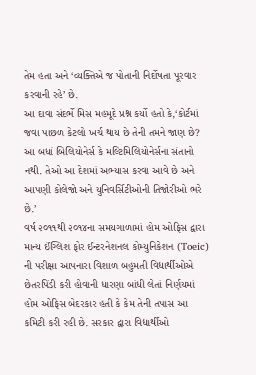તેમ હતા અને ‘વ્યક્તિએ જ પોતાની નિર્દોષતા પૂરવાર કરવાની રહે’ છે.
આ દાવા સંદર્ભે મિસ મહમૂદે પ્રશ્ન કર્યો હતો કે,‘કોર્ટમાં જવા પાછળ કેટલો ખર્ચ થાય છે તેની તમને જાણ છે? આ બધાં બિલિયોનેર્સ કે મલ્ટિમિલિયોનેર્સના સંતાનો નથી. તેઓ આ દેશમાં અભ્યાસ કરવા આવે છે અને આપણી કોલેજો અને યુનિવર્સિટીઓની તિજોરીઓ ભરે છે.’
વર્ષ ૨૦૧૧થી ૨૦૧૪ના સમયગાળામાં હોમ ઓફિસ દ્વારા માન્ય ઈંગ્લિશ ફોર ઈન્ટરનેશનલ કોમ્યુનિકેશન (Toeic) ની પરીક્ષા આપનારા વિશાળ બહુમતી વિદ્યાર્થીઓએ છેતરપિંડી કરી હોવાની ધારણા બાંધી લેતાં નિર્ણયમાં હોમ ઓફિસ બેદરકાર હતી કે કેમ તેની તપાસ આ કમિટી કરી રહી છે. સરકાર દ્વારા વિદ્યાર્થીઓ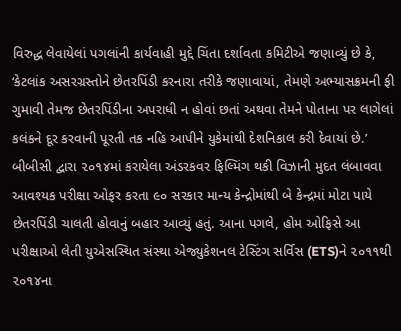વિરુદ્ધ લેવાયેલાં પગલાંની કાર્યવાહી મુદ્દે ચિંતા દર્શાવતા કમિટીએ જણાવ્યું છે કે, ‘કેટલાંક અસરગ્રસ્તોને છેતરપિંડી કરનારા તરીકે જણાવાયાં, તેમણે અભ્યાસક્રમની ફી ગુમાવી તેમજ છેતરપિંડીના અપરાધી ન હોવાં છતાં અથવા તેમને પોતાના પર લાગેલાં કલંકને દૂર કરવાની પૂરતી તક નહિ આપીને યુકેમાંથી દેશનિકાલ કરી દેવાયાં છે.’
બીબીસી દ્વારા ૨૦૧૪માં કરાયેલા અંડરકવર ફિલ્મિંગ થકી વિઝાની મુદત લંબાવવા આવશ્યક પરીક્ષા ઓફર કરતા ૯૦ સરકાર માન્ય કેન્દ્રોમાંથી બે કેન્દ્રમાં મોટા પાયે છેતરપિંડી ચાલતી હોવાનું બહાર આવ્યું હતું. આના પગલે, હોમ ઓફિસે આ પરીક્ષાઓ લેતી યુએસસ્થિત સંસ્થા એજ્યુકેશનલ ટેસ્ટિંગ સર્વિસ (ETS)ને ૨૦૧૧થી ૨૦૧૪ના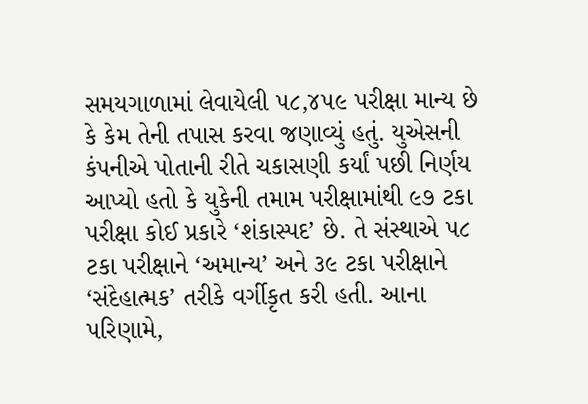સમયગાળામાં લેવાયેલી ૫૮,૪૫૯ પરીક્ષા માન્ય છે કે કેમ તેની તપાસ કરવા જણાવ્યું હતું. યુએસની કંપનીએ પોતાની રીતે ચકાસણી કર્યાં પછી નિર્ણય આપ્યો હતો કે યુકેની તમામ પરીક્ષામાંથી ૯૭ ટકા પરીક્ષા કોઈ પ્રકારે ‘શંકાસ્પદ’ છે. તે સંસ્થાએ ૫૮ ટકા પરીક્ષાને ‘અમાન્ય’ અને ૩૯ ટકા પરીક્ષાને ‘સંદેહાત્મક’ તરીકે વર્ગીકૃત કરી હતી. આના પરિણામે,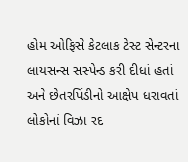હોમ ઓફિસે કેટલાક ટેસ્ટ સેન્ટરના લાયસન્સ સસ્પેન્ડ કરી દીધાં હતાં અને છેતરપિંડીનો આક્ષેપ ધરાવતાં લોકોનાં વિઝા રદ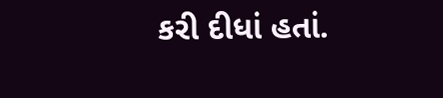કરી દીધાં હતાં.